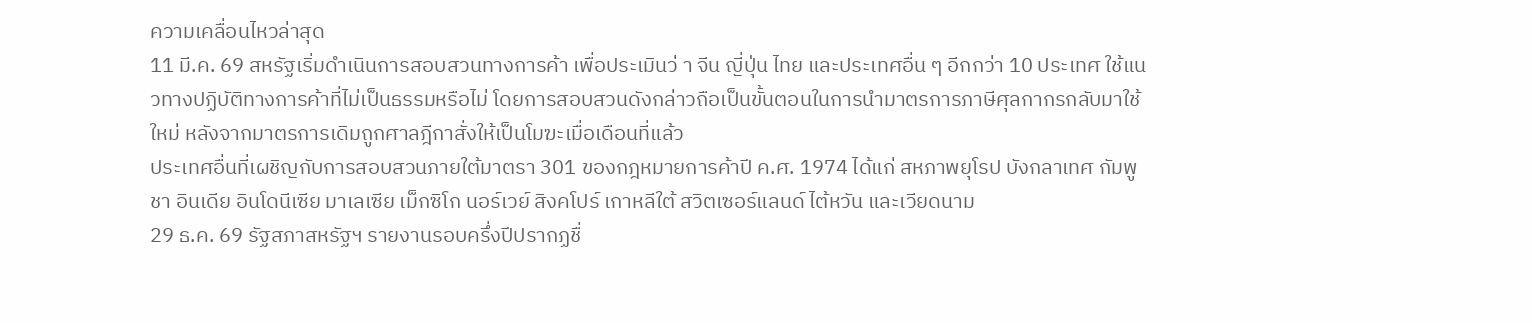ความเคลื่อนไหวล่าสุด
11 มี.ค. 69 สหรัฐเริ่มดำเนินการสอบสวนทางการค้า เพื่อประเมินว่ า จีน ญี่ปุ่น ไทย และประเทศอื่น ๆ อีกกว่า 10 ประเทศ ใช้แนวทางปฏิบัติทางการค้าที่ไม่เป็นธรรมหรือไม่ โดยการสอบสวนดังกล่าวถือเป็นขั้นตอนในการนำมาตรการภาษีศุลกากรกลับมาใช้ใหม่ หลังจากมาตรการเดิมถูกศาลฎีกาสั่งให้เป็นโมฆะเมื่อเดือนที่แล้ว
ประเทศอื่นที่เผชิญกับการสอบสวนภายใต้มาตรา 301 ของกฎหมายการค้าปี ค.ศ. 1974 ได้แก่ สหภาพยุโรป บังกลาเทศ กัมพูชา อินเดีย อินโดนีเซีย มาเลเซีย เม็กซิโก นอร์เวย์ สิงคโปร์ เกาหลีใต้ สวิตเซอร์แลนด์ ไต้หวัน และเวียดนาม
29 ธ.ค. 69 รัฐสภาสหรัฐฯ รายงานรอบครึ่งปีปรากฏชื่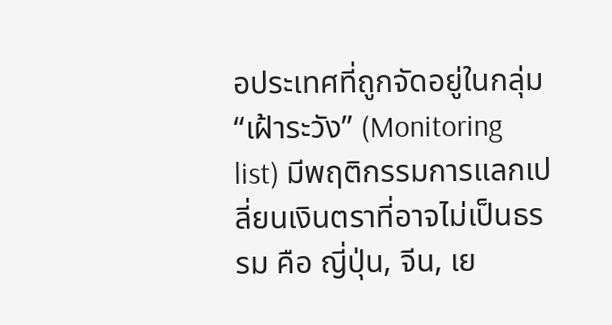อประเทศที่ถูกจัดอยู่ในกลุ่ม “เฝ้าระวัง” (Monitoring list) มีพฤติกรรมการแลกเปลี่ยนเงินตราที่อาจไม่เป็นธรรม คือ ญี่ปุ่น, จีน, เย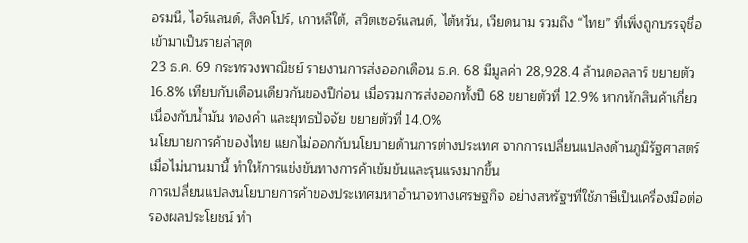อรมนี, ไอร์แลนด์, สิงคโปร์, เกาหลีใต้, สวิตเซอร์แลนด์, ไต้หวัน, เวียดนาม รวมถึง “ไทย” ที่เพิ่งถูกบรรจุชื่อเข้ามาเป็นรายล่าสุด
23 ธ.ค. 69 กระทรวงพาณิชย์ รายงานการส่งออกเดือน ธ.ค. 68 มีมูลค่า 28,928.4 ล้านดอลลาร์ ขยายตัว 16.8% เทียบกับเดือนเดียวกันของปีก่อน เมื่อรวมการส่งออกทั้งปี 68 ขยายตัวที่ 12.9% หากหักสินค้าเกี่ยวเนื่องกับน้ำมัน ทองคำ และยุทธปัจจัย ขยายตัวที่ 14.0%
นโยบายการค้าของไทย แยกไม่ออกกับนโยบายด้านการต่างประเทศ จากการเปลี่ยนแปลงด้านภูมิรัฐศาสตร์เมื่อไม่นานมานี้ ทำให้การแข่งขันทางการค้าเข้มข้นและรุนแรงมากขึ้น
การเปลี่ยนแปลงนโยบายการค้าของประเทศมหาอำนาจทางเศรษฐกิจ อย่างสหรัฐฯที่ใช้ภาษีเป็นเครื่องมือต่อรองผลประโยชน์ ทำ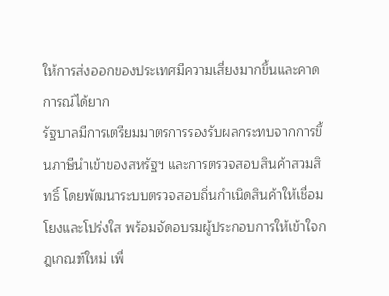ให้การส่งออกของประเทศมีความเสี่ยงมากขึ้นและคาดการณ์ได้ยาก
รัฐบาลมีการเตรียมมาตรการรองรับผลกระทบจากการขึ้นภาษีนำเข้าของสหรัฐฯ และการตรวจสอบสินค้าสวมสิทธิ์ โดยพัฒนาระบบตรวจสอบถิ่นกำเนิดสินค้าให้เชื่อมโยงและโปร่งใส พร้อมจัดอบรมผู้ประกอบการให้เข้าใจกฎเกณฑ์ใหม่ เพื่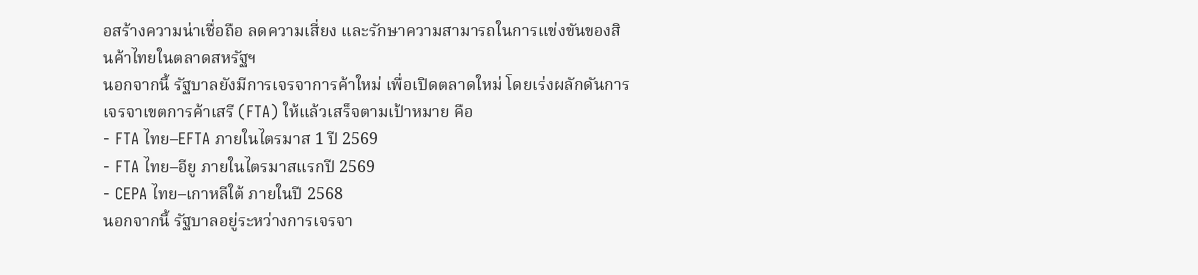อสร้างความน่าเชื่อถือ ลดความเสี่ยง และรักษาความสามารถในการแข่งขันของสินค้าไทยในตลาดสหรัฐฯ
นอกจากนี้ รัฐบาลยังมีการเจรจาการค้าใหม่ เพื่อเปิดตลาดใหม่ โดยเร่งผลักดันการเจรจาเขตการค้าเสรี (FTA) ให้แล้วเสร็จตามเป้าหมาย คือ
- FTA ไทย–EFTA ภายในไตรมาส 1 ปี 2569
- FTA ไทย–อียู ภายในไตรมาสแรกปี 2569
- CEPA ไทย–เกาหลีใต้ ภายในปี 2568
นอกจากนี้ รัฐบาลอยู่ระหว่างการเจรจา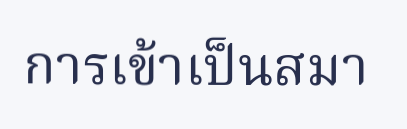การเข้าเป็นสมา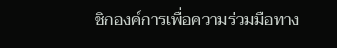ชิกองค์การเพื่อความร่วมมือทาง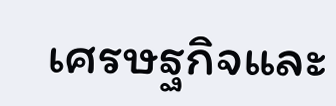เศรษฐกิจและ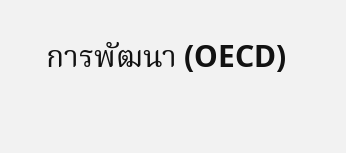การพัฒนา (OECD)